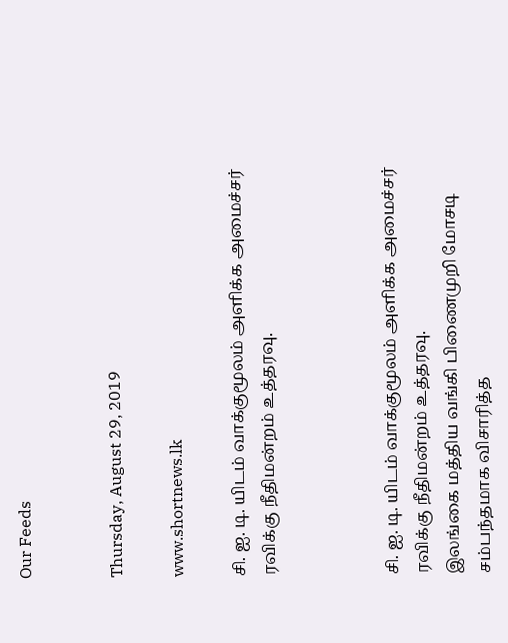Our Feeds


Thursday, August 29, 2019

www.shortnews.lk

சி. ஐ. டி. யிடம் வாக்குமூலம் அளிக்க அமைச்சர் ரவிக்கு நீதிமன்றம் உத்தரவு.



சி. ஐ. டி. யிடம் வாக்குமூலம் அளிக்க அமைச்சர் ரவிக்கு நீதிமன்றம் உத்தரவு.
இலங்கை மத்திய வங்கி பிணைமுறி மோசடி சம்பந்தமாக விசாரித்த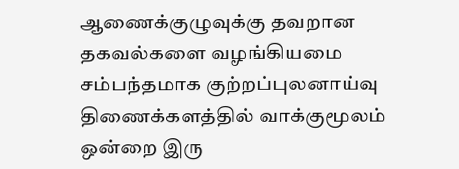ஆணைக்குழுவுக்கு தவறான தகவல்களை வழங்கியமை சம்பந்தமாக குற்றப்புலனாய்வு திணைக்களத்தில் வாக்குமூலம் ஒன்றை இரு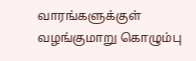வாரங்களுக்குள் வழங்குமாறு கொழும்பு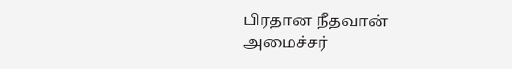பிரதான நீதவான் அமைச்சர்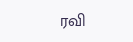ரவி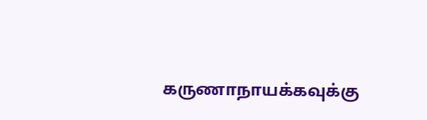கருணாநாயக்கவுக்கு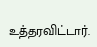உத்தரவிட்டார்.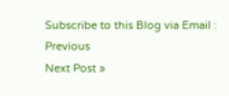Subscribe to this Blog via Email :
Previous
Next Post »